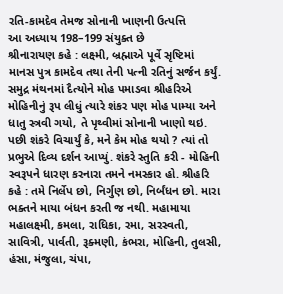રતિ-કામદેવ તેમજ સોનાની ખાણની ઉત્પત્તિ
આ અધ્યાય 198–199 સંયુક્ત છે
શ્રીનારાયણ કહે : લક્ષ્મી, બ્રહ્માએ પૂર્વે સૃષ્ટિમાં માનસ પુત્ર કામદેવ તથા તેની પત્ની રતિનું સર્જન કર્યું.
સમુદ્ર મંથનમાં દૈત્યોને મોહ પમાડવા શ્રીહરિએ મોહિનીનું રૂપ લીધું ત્યારે શંકર પણ મોહ પામ્યા અને ધાતુ સ્ત્રવી ગયો, તે પૃથ્વીમાં સોનાની ખાણો થઇ. પછી શંકરે વિચાર્યું કે, મને કેમ મોહ થયો ? ત્યાં તો પ્રભુએ દિવ્ય દર્શન આપ્યું. શંકરે સ્તુતિ કરી - મોહિની સ્વરૂપને ધારણ કરનારા તમને નમસ્કાર હો. શ્રીહરિ કહે : તમે નિર્લેપ છો, નિર્ગુણ છો, નિર્બંધન છો. મારા ભક્તને માયા બંધન કરતી જ નથી. મહામાયા મહાલક્ષ્મી, કમલા, રાધિકા, રમા, સરસ્વતી, સાવિત્રી, પાર્વતી, રૂક્મણી, કંભરા, મોહિની, તુલસી, હંસા, મંજુલા, ચંપા,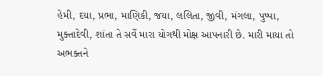હેમી, દયા, પ્રભા, માણિકી, જયા, લલિતા, જીવી, મંગલા, પુષ્પા, મુક્તાદેવી, શાંતા તે સર્વે મારા યોગથી મોક્ષ આપનારી છે. મારી માયા તો અભક્તને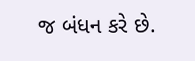જ બંધન કરે છે.